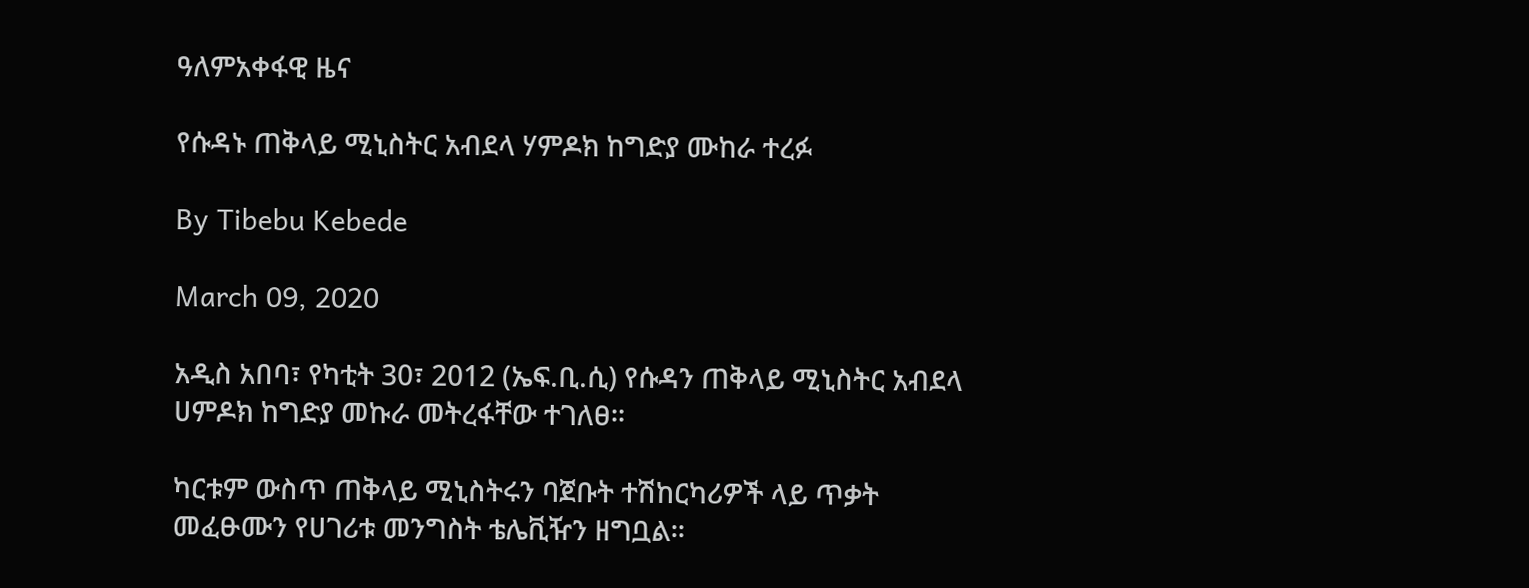ዓለምአቀፋዊ ዜና

የሱዳኑ ጠቅላይ ሚኒስትር አብደላ ሃምዶክ ከግድያ ሙከራ ተረፉ

By Tibebu Kebede

March 09, 2020

አዲስ አበባ፣ የካቲት 30፣ 2012 (ኤፍ.ቢ.ሲ) የሱዳን ጠቅላይ ሚኒስትር አብደላ ሀምዶክ ከግድያ መኩራ መትረፋቸው ተገለፀ።

ካርቱም ውስጥ ጠቅላይ ሚኒስትሩን ባጀቡት ተሽከርካሪዎች ላይ ጥቃት መፈፁሙን የሀገሪቱ መንግስት ቴሌቪዥን ዘግቧል።